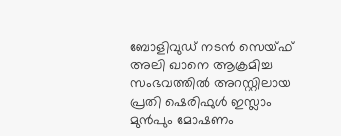ബോളിവുഡ് നടൻ സെയ്ഫ് അലി ഖാനെ ആക്രമിച്ച സംഭവത്തിൽ അറസ്റ്റിലായ പ്രതി ഷെരിഫുൾ ഇസ്ലാം മുൻപും മോഷണം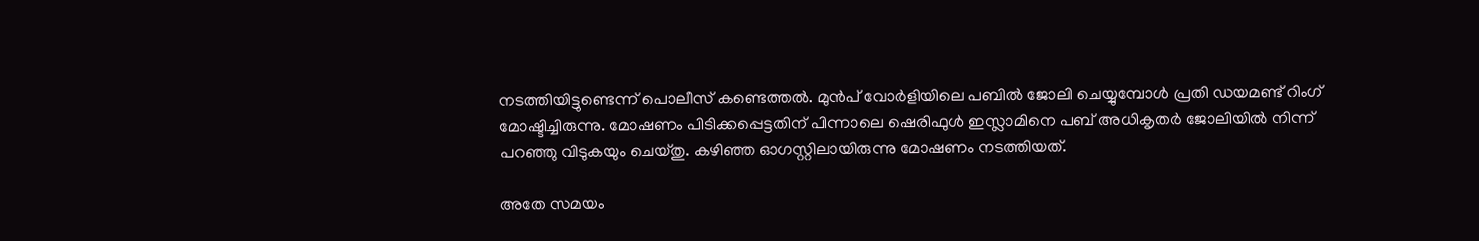നടത്തിയിട്ടുണ്ടെന്ന് പൊലീസ് കണ്ടെത്തൽ. മുൻപ് വോർളിയിലെ പബിൽ ജോലി ചെയ്യുമ്പോൾ പ്രതി ഡയമണ്ട് റിംഗ് മോഷ്ടിച്ചിരുന്നു. മോഷണം പിടിക്കപ്പെട്ടതിന് പിന്നാലെ ഷെരിഫുൾ ഇസ്ലാമിനെ പബ് അധികൃതർ ജോലിയിൽ നിന്ന് പറഞ്ഞു വിടുകയും ചെയ്തു. കഴിഞ്ഞ ഓഗസ്റ്റിലായിരുന്നു മോഷണം നടത്തിയത്.

അതേ സമയം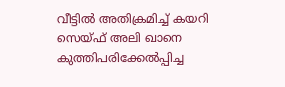വീട്ടിൽ അതിക്രമിച്ച് കയറി സെയ്ഫ് അലി ഖാനെ കുത്തിപരിക്കേൽപ്പിച്ച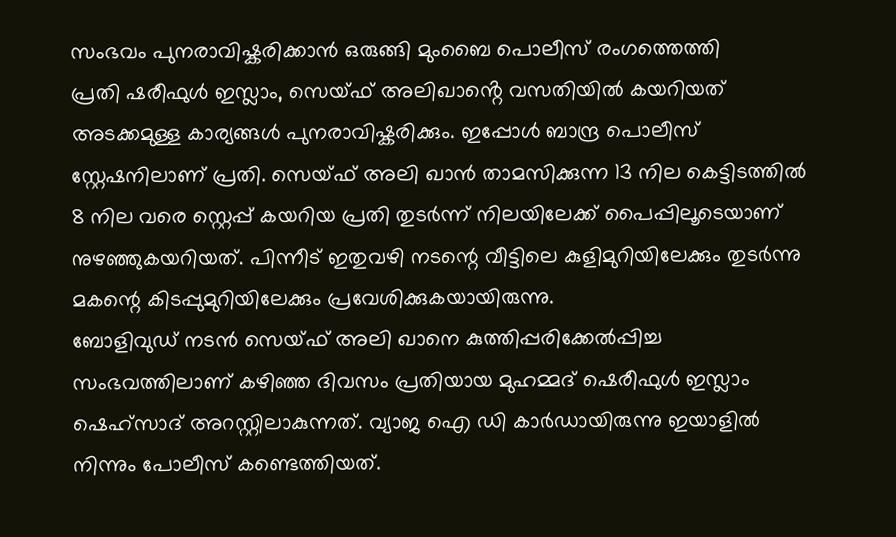സംഭവം പുനരാവിഷ്കരിക്കാൻ ഒരുങ്ങി മുംബൈ പൊലീസ് രംഗത്തെത്തി
പ്രതി ഷരീഫുൾ ഇസ്ലാം, സെയ്ഫ് അലിഖാൻ്റെ വസതിയിൽ കയറിയത് അടക്കമുള്ള കാര്യങ്ങൾ പുനരാവിഷ്കരിക്കും. ഇപ്പോൾ ബാന്ദ്ര പൊലീസ് സ്റ്റേഷനിലാണ് പ്രതി. സെയ്ഫ് അലി ഖാൻ താമസിക്കുന്ന 13 നില കെട്ടിടത്തിൽ 8 നില വരെ സ്റ്റെപ്പ് കയറിയ പ്രതി തുടർന്ന് നിലയിലേക്ക് പൈപ്പിലൂടെയാണ് നുഴഞ്ഞുകയറിയത്. പിന്നീട് ഇതുവഴി നടന്റെ വീട്ടിലെ കുളിമുറിയിലേക്കും തുടർന്നു മകന്റെ കിടപ്പുമുറിയിലേക്കും പ്രവേശിക്കുകയായിരുന്നു.
ബോളിവുഡ് നടൻ സെയ്ഫ് അലി ഖാനെ കുത്തിപ്പരിക്കേൽപ്പിച്ച സംഭവത്തിലാണ് കഴിഞ്ഞ ദിവസം പ്രതിയായ മുഹമ്മദ് ഷെരീഫുൾ ഇസ്ലാം ഷെഹ്സാദ് അറസ്റ്റിലാകുന്നത്. വ്യാജ ഐ ഡി കാർഡായിരുന്നു ഇയാളിൽ നിന്നും പോലീസ് കണ്ടെത്തിയത്.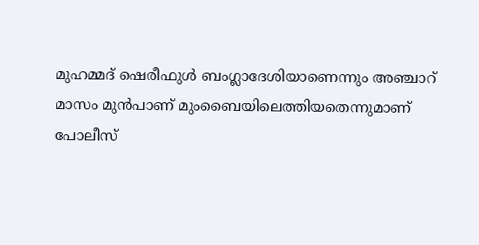മുഹമ്മദ് ഷെരീഫുൾ ബംഗ്ലാദേശിയാണെന്നും അഞ്ചാറ് മാസം മുൻപാണ് മുംബൈയിലെത്തിയതെന്നുമാണ് പോലീസ്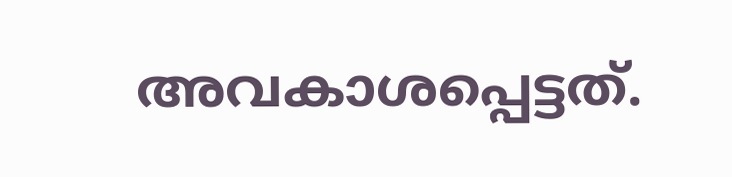അവകാശപ്പെട്ടത്.